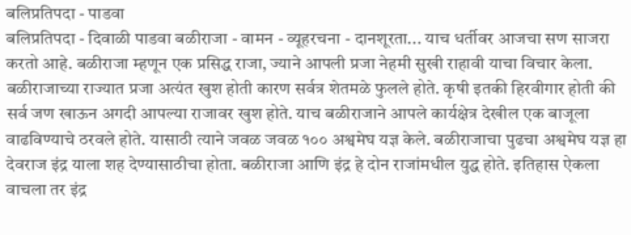बलिप्रतिपदा - पाडवा
बलिप्रतिपदा - दिवाळी पाडवा बळीराजा - वामन - व्यूहरचना - दानशूरता... याच धर्तीवर आजचा सण साजरा करतो आहे. बळीराजा म्हणून एक प्रसिद्ध राजा, ज्याने आपली प्रजा नेहमी सुखी राहावी याचा विचार केला. बळीराजाच्या राज्यात प्रजा अत्यंत खुश होती कारण सर्वत्र शेतमळे फुलले होते. कृषी इतकी हिरवीगार होती की सर्व जण खाऊन अगदी आपल्या राजावर खुश होते. याच बळीराजाने आपले कार्यक्षेत्र देखील एक बाजूला वाढविण्याचे ठरवले होते. यासाठी त्याने जवळ जवळ १०० अश्वमेघ यज्ञ केले. बळीराजाचा पुढचा अश्वमेघ यज्ञ हा देवराज इंद्र याला शह देण्यासाठीचा होता. बळीराजा आणि इंद्र हे दोन राजांमधील युद्ध होते. इतिहास ऐकला वाचला तर इंद्र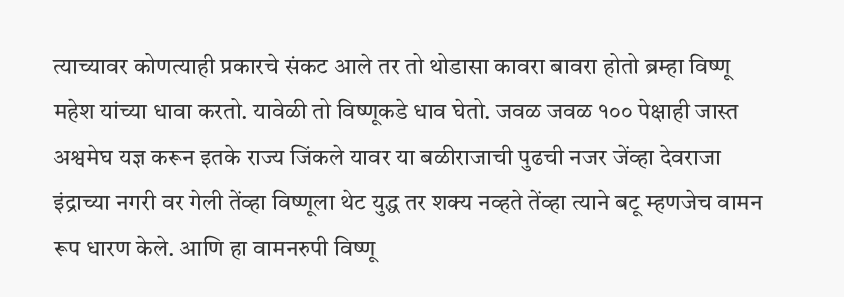त्याच्यावर कोणत्याही प्रकारचे संकट आले तर तो थोडासा कावरा बावरा होतो ब्रम्हा विष्णू महेश यांच्या धावा करतो. यावेळी तो विष्णूकडे धाव घेतो. जवळ जवळ १०० पेक्षाही जास्त अश्वमेघ यज्ञ करून इतके राज्य जिंकले यावर या बळीराजाची पुढची नजर जेंव्हा देवराजा इंद्राच्या नगरी वर गेली तेंव्हा विष्णूला थेट युद्ध तर शक्य नव्हते तेंव्हा त्याने बटू म्हणजेच वामन रूप धारण केले. आणि हा वामनरुपी विष्णू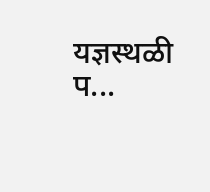यज्ञस्थळी प...